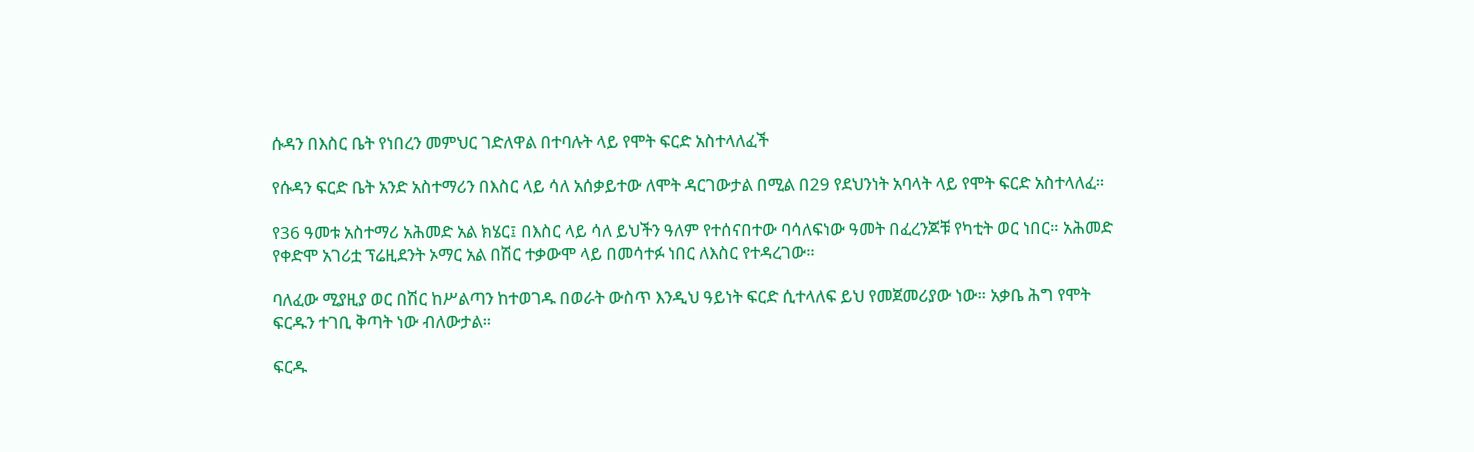ሱዳን በእስር ቤት የነበረን መምህር ገድለዋል በተባሉት ላይ የሞት ፍርድ አስተላለፈች

የሱዳን ፍርድ ቤት አንድ አስተማሪን በእስር ላይ ሳለ አሰቃይተው ለሞት ዳርገውታል በሚል በ29 የደህንነት አባላት ላይ የሞት ፍርድ አስተላለፈ።

የ36 ዓመቱ አስተማሪ አሕመድ አል ክሄር፤ በእስር ላይ ሳለ ይህችን ዓለም የተሰናበተው ባሳለፍነው ዓመት በፈረንጆቹ የካቲት ወር ነበር። አሕመድ የቀድሞ አገሪቷ ፕሬዚደንት ኦማር አል በሽር ተቃውሞ ላይ በመሳተፉ ነበር ለእስር የተዳረገው።

ባለፈው ሚያዚያ ወር በሽር ከሥልጣን ከተወገዱ በወራት ውስጥ እንዲህ ዓይነት ፍርድ ሲተላለፍ ይህ የመጀመሪያው ነው። አቃቤ ሕግ የሞት ፍርዱን ተገቢ ቅጣት ነው ብለውታል።

ፍርዱ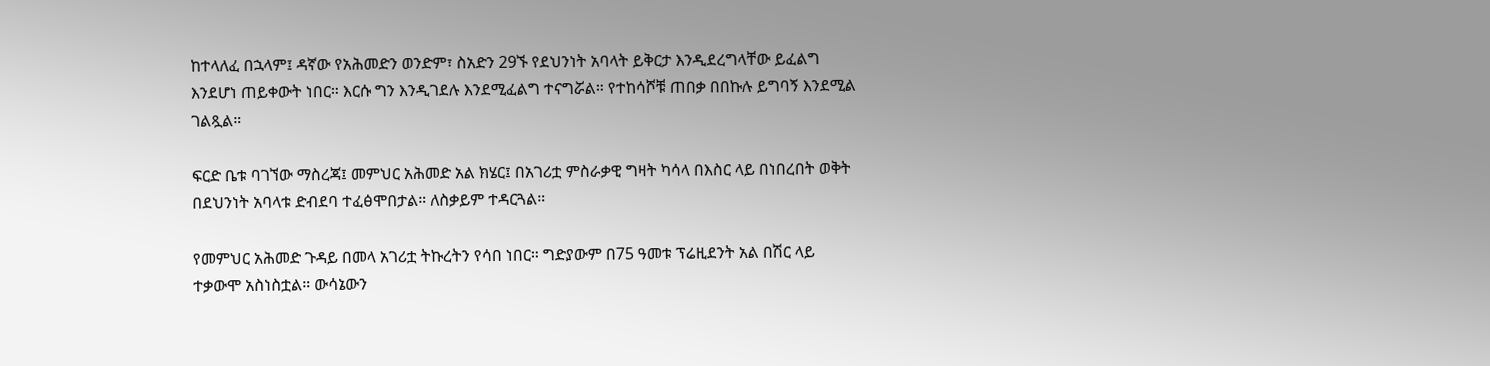ከተላለፈ በኋላም፤ ዳኛው የአሕመድን ወንድም፣ ስአድን 29ኙ የደህንነት አባላት ይቅርታ እንዲደረግላቸው ይፈልግ እንደሆነ ጠይቀውት ነበር። እርሱ ግን እንዲገደሉ እንደሚፈልግ ተናግሯል። የተከሳሾቹ ጠበቃ በበኩሉ ይግባኝ እንደሚል ገልጿል።

ፍርድ ቤቱ ባገኘው ማስረጃ፤ መምህር አሕመድ አል ክሄር፤ በአገሪቷ ምስራቃዊ ግዛት ካሳላ በእስር ላይ በነበረበት ወቅት በደህንነት አባላቱ ድብደባ ተፈፅሞበታል። ለስቃይም ተዳርጓል።

የመምህር አሕመድ ጉዳይ በመላ አገሪቷ ትኩረትን የሳበ ነበር። ግድያውም በ75 ዓመቱ ፕሬዚደንት አል በሽር ላይ ተቃውሞ አስነስቷል። ውሳኔውን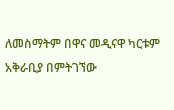ለመስማትም በዋና መዲናዋ ካርቱም አቅራቢያ በምትገኘው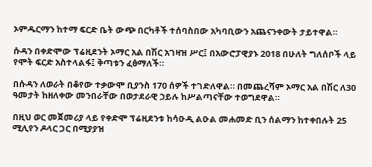ኦምዱርማን ከተማ ፍርድ ቤት ውጭ በርካቶች ተሰባስበው አካባቢውን አጨናንቀውት ታይተዋል።

ሱዳን በቀድሞው ፕሬዚደንት ኦማር አል በሽር አገዛዝ ሥር፤ በአውሮፓዊያኑ 2018 በሁለት ግለሰቦች ላይ የሞት ፍርድ አስተላልፋ፤ ቅጣቱን ፈፅማለች።

በሱዳን ለወራት በቆየው ተቃውሞ ቢያንስ 170 ሰዎች ተገድለዋል። በመጨረሻም ኦማር አል በሽር ለ30 ዓመታት ከዘለቀው መንበራቸው በወታደራዊ ኃይሉ ከሥልጣናቸው ተወግደዋል።

በዚህ ወር መጀመሪያ ላይ የቀድሞ ፕሬዚደንቱ ከሳዑዲ ልዑል መሐመድ ቢን ሰልማን ከተቀበሉት 25 ሚሊየን ዶላር ጋር በሚያያዝ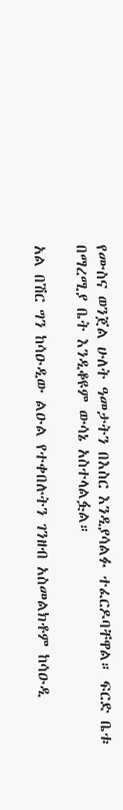የሙስና ወንጀል ሁለት ዓመታትን በእስር እንዲያሳልፉ ተፈርዶባቸዋል። ፍርድ ቤቱ በማረሚያ ቤት እንዲቆዩም ውሳኔ አስተላልፏል።

አል በሽር ግን ከሳዑዲው ልዑል የተቀበሉትን ገንዘብ አስመልክቶም ከሳዑዲ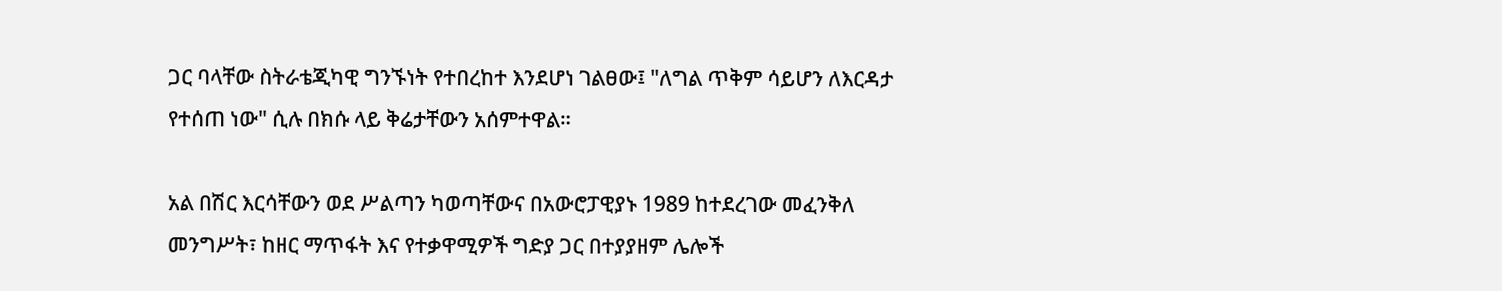ጋር ባላቸው ስትራቴጂካዊ ግንኙነት የተበረከተ እንደሆነ ገልፀው፤ "ለግል ጥቅም ሳይሆን ለእርዳታ የተሰጠ ነው" ሲሉ በክሱ ላይ ቅሬታቸውን አሰምተዋል።

አል በሽር እርሳቸውን ወደ ሥልጣን ካወጣቸውና በአውሮፓዊያኑ 1989 ከተደረገው መፈንቅለ መንግሥት፣ ከዘር ማጥፋት እና የተቃዋሚዎች ግድያ ጋር በተያያዘም ሌሎች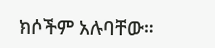ክሶችም አሉባቸው።